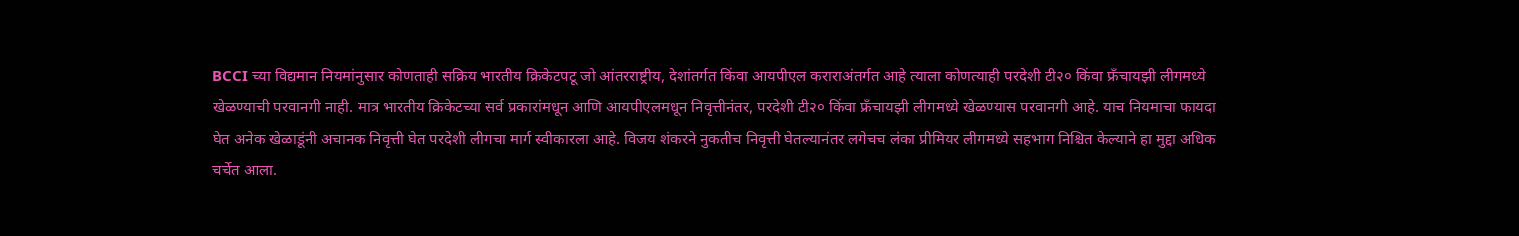BCCI च्या विद्यमान नियमांनुसार कोणताही सक्रिय भारतीय क्रिकेटपटू जो आंतरराष्ट्रीय, देशांतर्गत किंवा आयपीएल कराराअंतर्गत आहे त्याला कोणत्याही परदेशी टी२० किंवा फ्रँचायझी लीगमध्ये खेळण्याची परवानगी नाही. मात्र भारतीय क्रिकेटच्या सर्व प्रकारांमधून आणि आयपीएलमधून निवृत्तीनंतर, परदेशी टी२० किंवा फ्रँचायझी लीगमध्ये खेळण्यास परवानगी आहे. याच नियमाचा फायदा घेत अनेक खेळाडूंनी अचानक निवृत्ती घेत परदेशी लीगचा मार्ग स्वीकारला आहे. विजय शंकरने नुकतीच निवृत्ती घेतल्यानंतर लगेचच लंका प्रीमियर लीगमध्ये सहभाग निश्चित केल्याने हा मुद्दा अधिक चर्चेत आला.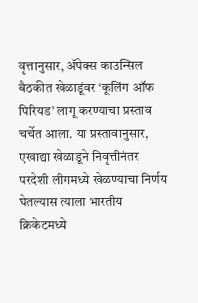वृत्तानुसार, ॲपेक्स काउन्सिल बैठकीत खेळाडूंवर ‘कूलिंग ऑफ पिरियड’ लागू करण्याचा प्रस्ताव चर्चेत आला. या प्रस्तावानुसार, एखाद्या खेळाडूने निवृत्तीनंतर परदेशी लीगमध्ये खेळण्याचा निर्णय घेतल्यास त्याला भारतीय क्रिकेटमध्ये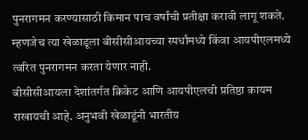पुनरागमन करण्यासाठी किमान पाच वर्षांची प्रतीक्षा करावी लागू शकते. म्हणजेच त्या खेळाडूला बीसीसीआयच्या स्पर्धांमध्ये किंवा आयपीएलमध्ये त्वरित पुनरागमन करता येणार नाही.
बीसीसीआयला देशांतर्गत क्रिकेट आणि आयपीएलची प्रतिष्ठा कायम राखायची आहे. अनुभवी खेळाडूंनी भारतीय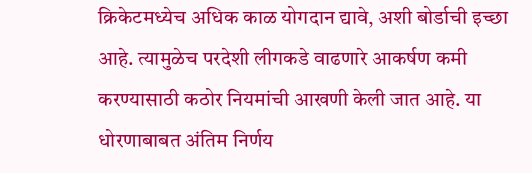क्रिकेटमध्येच अधिक काळ योगदान द्यावे, अशी बोर्डाची इच्छा आहे. त्यामुळेच परदेशी लीगकडे वाढणारे आकर्षण कमी करण्यासाठी कठोर नियमांची आखणी केली जात आहे. या धोरणाबाबत अंतिम निर्णय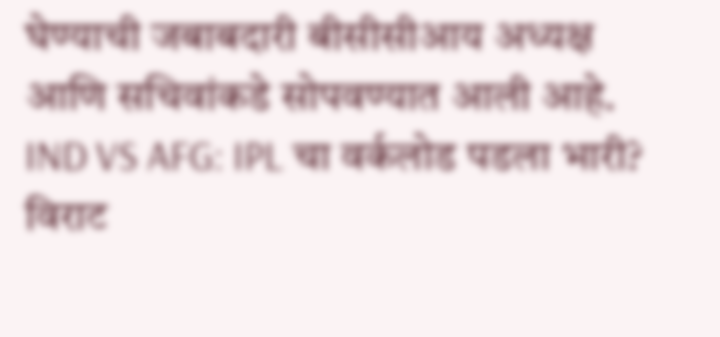घेण्याची जबाबदारी बीसीसीआय अध्यक्ष आणि सचिवांकडे सोपवण्यात आली आहे.
IND VS AFG: IPL चा वर्कलोड पडला भारी? विराट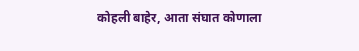कोहली बाहेर, आता संघात कोणाला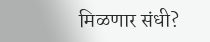मिळणार संधी?